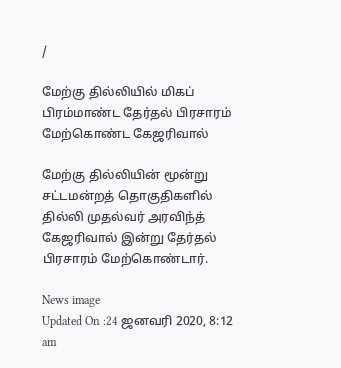/

மேற்கு தில்லியில் மிகப் பிரம்மாண்ட தேர்தல் பிரசாரம் மேற்கொண்ட கேஜரிவால்

மேற்கு தில்லியின் மூன்று சட்டமன்றத் தொகுதிகளில் தில்லி முதல்வர் அரவிந்த் கேஜரிவால் இன்று தேர்தல் பிரசாரம் மேற்கொண்டார்.

News image
Updated On :24 ஜனவரி 2020, 8:12 am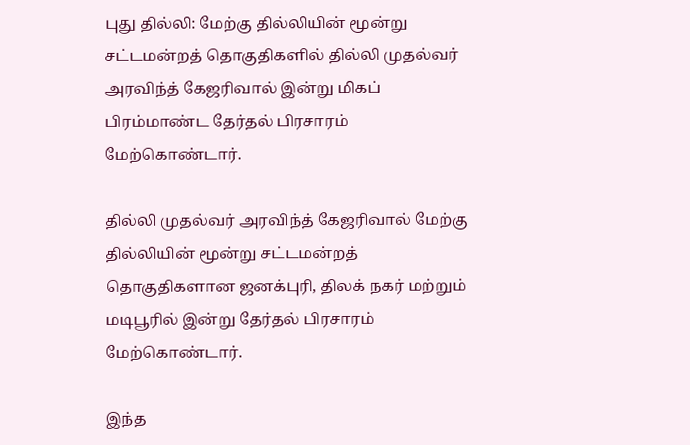புது தில்லி: மேற்கு தில்லியின் மூன்று சட்டமன்றத் தொகுதிகளில் தில்லி முதல்வர் அரவிந்த் கேஜரிவால் இன்று மிகப் பிரம்மாண்ட தேர்தல் பிரசாரம் மேற்கொண்டார்.

தில்லி முதல்வர் அரவிந்த் கேஜரிவால் மேற்கு தில்லியின் மூன்று சட்டமன்றத் தொகுதிகளான ஜனக்புரி, திலக் நகர் மற்றும் மடிபூரில் இன்று தேர்தல் பிரசாரம் மேற்கொண்டார்.

இந்த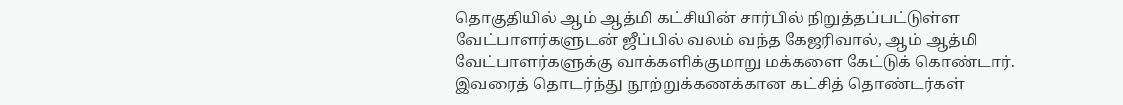தொகுதியில் ஆம் ஆத்மி கட்சியின் சார்பில் நிறுத்தப்பட்டுள்ள வேட்பாளர்களுடன் ஜீப்பில் வலம் வந்த கேஜரிவால், ஆம் ஆத்மி வேட்பாளர்களுக்கு வாக்களிக்குமாறு மக்களை கேட்டுக் கொண்டார். இவரைத் தொடர்ந்து நூற்றுக்கணக்கான கட்சித் தொண்டர்கள்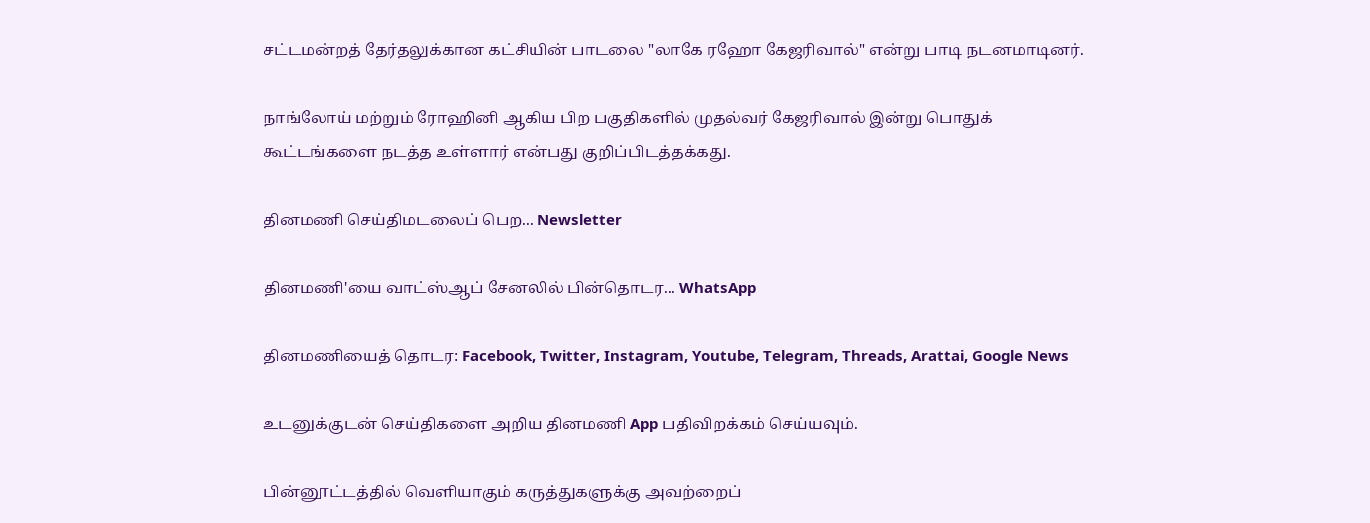சட்டமன்றத் தேர்தலுக்கான கட்சியின் பாடலை "லாகே ரஹோ கேஜரிவால்" என்று பாடி நடனமாடினர்.

நாங்லோய் மற்றும் ரோஹினி ஆகிய பிற பகுதிகளில் முதல்வர் கேஜரிவால் இன்று பொதுக் கூட்டங்களை நடத்த உள்ளார் என்பது குறிப்பிடத்தக்கது.

தினமணி செய்திமடலைப் பெற... Newsletter

தினமணி'யை வாட்ஸ்ஆப் சேனலில் பின்தொடர... WhatsApp

தினமணியைத் தொடர: Facebook, Twitter, Instagram, Youtube, Telegram, Threads, Arattai, Google News

உடனுக்குடன் செய்திகளை அறிய தினமணி App பதிவிறக்கம் செய்யவும்.

பின்னூட்டத்தில் வெளியாகும் கருத்துகளுக்கு அவற்றைப்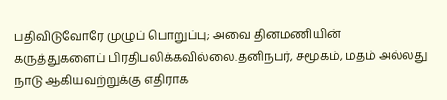பதிவிடுவோரே முழுப் பொறுப்பு; அவை தினமணியின் கருத்துகளைப் பிரதிபலிக்கவில்லை.தனிநபர், சமூகம், மதம் அல்லது நாடு ஆகியவற்றுக்கு எதிராக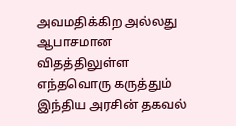அவமதிக்கிற அல்லது ஆபாசமான விதத்திலுள்ள எந்தவொரு கருத்தும் இந்திய அரசின் தகவல்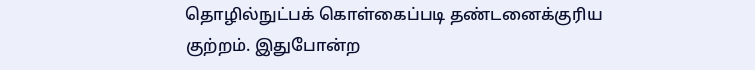தொழில்நுட்பக் கொள்கைப்படி தண்டனைக்குரிய குற்றம். இதுபோன்ற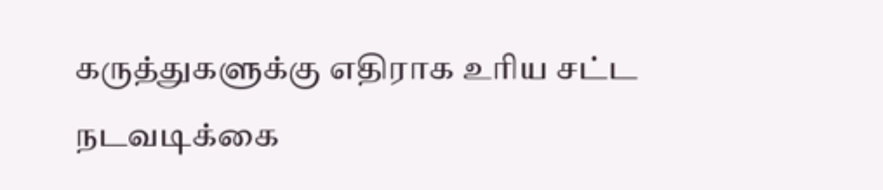கருத்துகளுக்கு எதிராக உரிய சட்ட நடவடிக்கை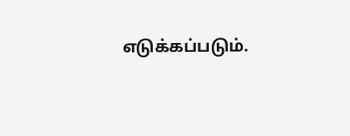எடுக்கப்படும்.